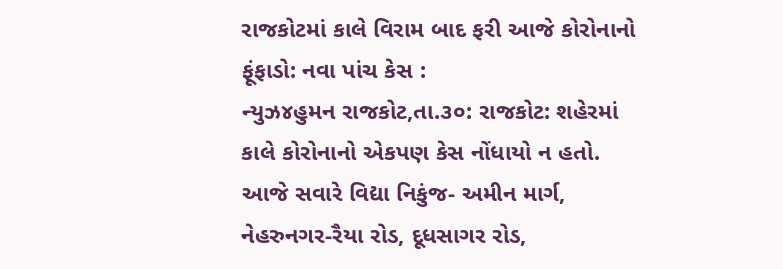રાજકોટમાં કાલે વિરામ બાદ ફરી આજે કોરોનાનો ફૂંફાડો: નવા પાંચ કેસ :
ન્યુઝ૪હુમન રાજકોટ,તા.૩૦: રાજકોટ: શહેરમાં કાલે કોરોનાનો એકપણ કેસ નોંધાયો ન હતો.
આજે સવારે વિદ્યા નિકુંજ- અમીન માર્ગ, નેહરુનગર-રૈયા રોડ, દૂધસાગર રોડ,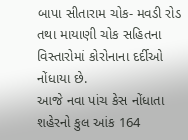બાપા સીતારામ ચોક- મવડી રોડ તથા માયાણી ચોક સહિતના વિસ્તારોમાં કોરોનાના દર્દીઓ નોંધાયા છે.
આજે નવા પાંચ કેસ નોંધાતા શહેરનો કુલ આંક 164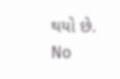થયો છે.
No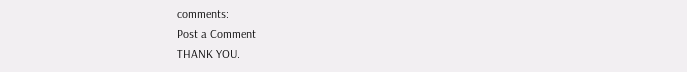comments:
Post a Comment
THANK YOU.